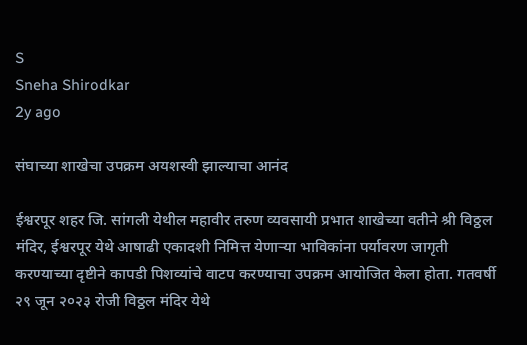S
Sneha Shirodkar
2y ago

संघाच्या शाखेचा उपक्रम अयशस्वी झाल्याचा आनंद

ईश्वरपूर शहर जि. सांगली येथील महावीर तरुण व्यवसायी प्रभात शाखेच्या वतीने श्री विठ्ठल मंदिर, ईश्वरपूर येथे आषाढी एकादशी निमित्त येणाऱ्या भाविकांना पर्यावरण जागृती करण्याच्या दृष्टीने कापडी पिशव्यांचे वाटप करण्याचा उपक्रम आयोजित केला होता. गतवर्षी २९ जून २०२३ रोजी विठ्ठल मंदिर येथे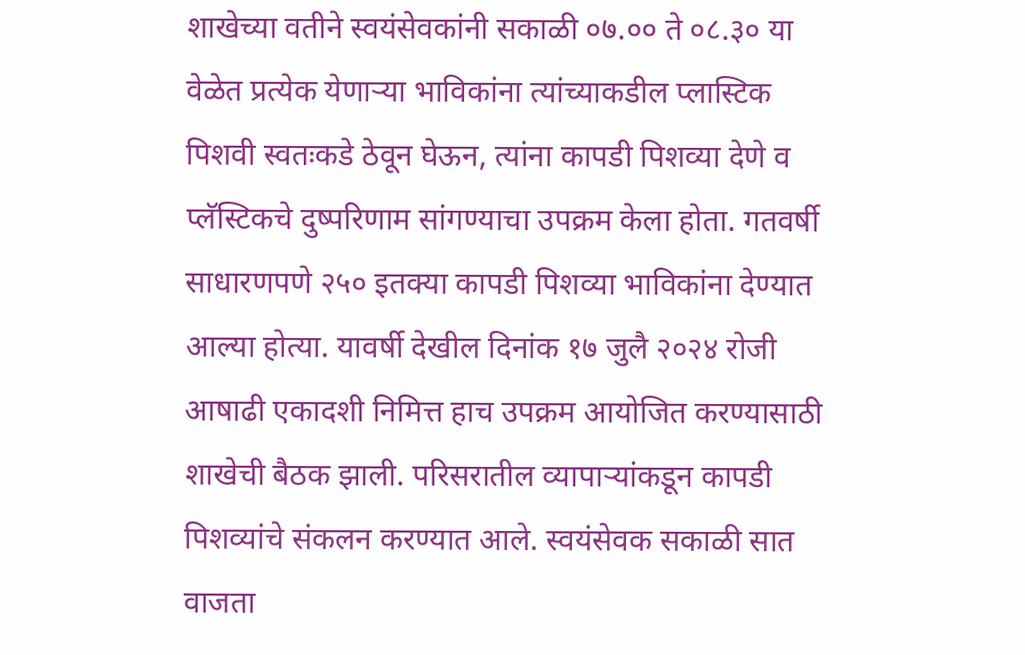शाखेच्या वतीने स्वयंसेवकांनी सकाळी ०७.०० ते ०८.३० या वेळेत प्रत्येक येणाऱ्या भाविकांना त्यांच्याकडील प्लास्टिक पिशवी स्वतःकडे ठेवून घेऊन, त्यांना कापडी पिशव्या देणे व प्लॅस्टिकचे दुष्परिणाम सांगण्याचा उपक्रम केला होता. गतवर्षी साधारणपणे २५० इतक्या कापडी पिशव्या भाविकांना देण्यात आल्या होत्या. यावर्षी देखील दिनांक १७ जुलै २०२४ रोजी आषाढी एकादशी निमित्त हाच उपक्रम आयोजित करण्यासाठी शाखेची बैठक झाली. परिसरातील व्यापाऱ्यांकडून कापडी पिशव्यांचे संकलन करण्यात आले. स्वयंसेवक सकाळी सात वाजता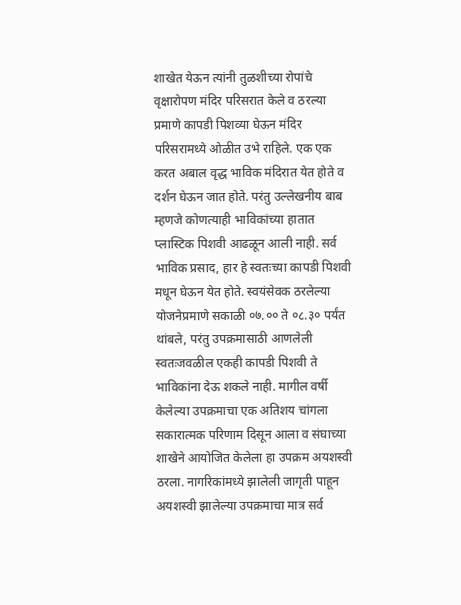शाखेत येऊन त्यांनी तुळशीच्या रोपांचे वृक्षारोपण मंदिर परिसरात केले व ठरल्या प्रमाणे कापडी पिशव्या घेऊन मंदिर परिसरामध्ये ओळीत उभे राहिले. एक एक करत अबाल वृद्ध भाविक मंदिरात येत होते व दर्शन घेऊन जात होते. परंतु उल्लेखनीय बाब म्हणजे कोणत्याही भाविकांच्या हातात प्लास्टिक पिशवी आढळून आली नाही. सर्व भाविक प्रसाद, हार हे स्वतःच्या कापडी पिशवी मधून घेऊन येत होते. स्वयंसेवक ठरलेल्या योजनेप्रमाणे सकाळी ०७.०० ते ०८.३० पर्यंत थांबले, परंतु उपक्रमासाठी आणलेली स्वतःजवळील एकही कापडी पिशवी ते भाविकांना देऊ शकले नाही. मागील वर्षी केलेल्या उपक्रमाचा एक अतिशय चांगला सकारात्मक परिणाम दिसून आला व संघाच्या शाखेने आयोजित केलेला हा उपक्रम अयशस्वी ठरला. नागरिकांमध्ये झालेली जागृती पाहून अयशस्वी झालेल्या उपक्रमाचा मात्र सर्व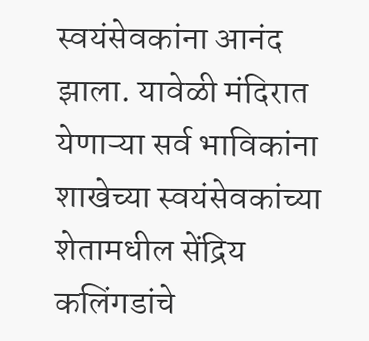स्वयंसेवकांना आनंद झाला. यावेळी मंदिरात येणाऱ्या सर्व भाविकांना शाखेच्या स्वयंसेवकांच्या शेतामधील सेंद्रिय कलिंगडांचे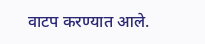वाटप करण्यात आले.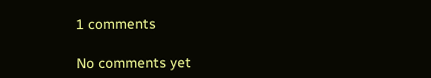1 comments

No comments yet